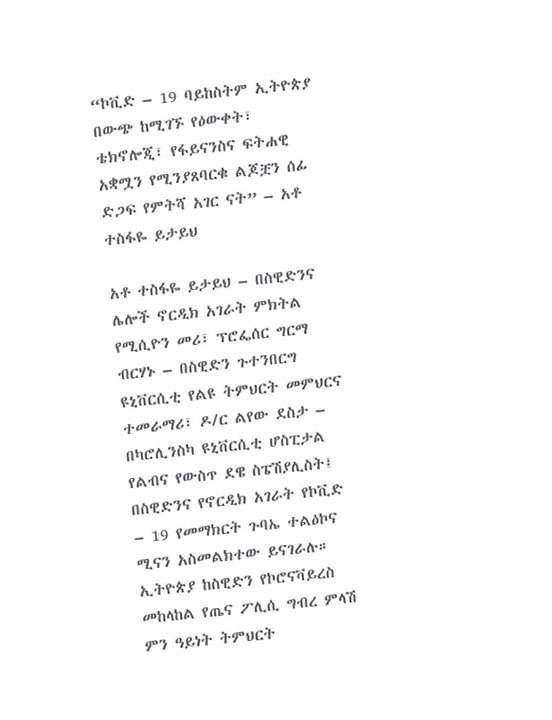“ኮቪድ – 19 ባይከስትም ኢትዮጵያ በውጭ ከሚገኙ የዕውቀት፣ ቴክኖሎጂ፣ የፋይናንስና ፍትሐዊ አቋሟን የሚንያጸባርቁ ልጆቿን ሰፊ ድጋፍ የምትሻ አገር ናት” – አቶ ተስፋዬ ይታይህ

አቶ ተስፋዬ ይታይህ – በስዊድንና ሌሎች ኖርዲክ አገራት ምክትል የሚሲዮን መሪ፣ ፕሮፌሰር ግርማ ብርሃኑ – በስዊድን ጉተንበርግ ዩኒቨርሲቲ የልዩ ትምህርት መምህርና ተመራማሪ፣ ዶ/ር ልየው ደስታ – በካሮሊንስካ ዩኒቨርሲቲ ሆስፒታል የልብና የውስጥ ደዌ ስፔሽያሊስት፤ በስዊድንና የኖርዲክ አገራት የኮቪድ – 19 የመማክርት ጉባኤ ተልዕኮና ሚናን አስመልክተው ይናገራሉ። ኢትዮጵያ ከስዊድን የኮሮናቫይረስ መከላከል የጤና ፖሊሲ ግብረ ምላሽ ምን ዓይነት ትምህርት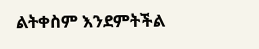ልትቀስም እንደምትችል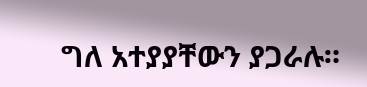ግለ አተያያቸውን ያጋራሉ።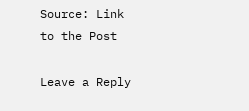Source: Link to the Post

Leave a Reply